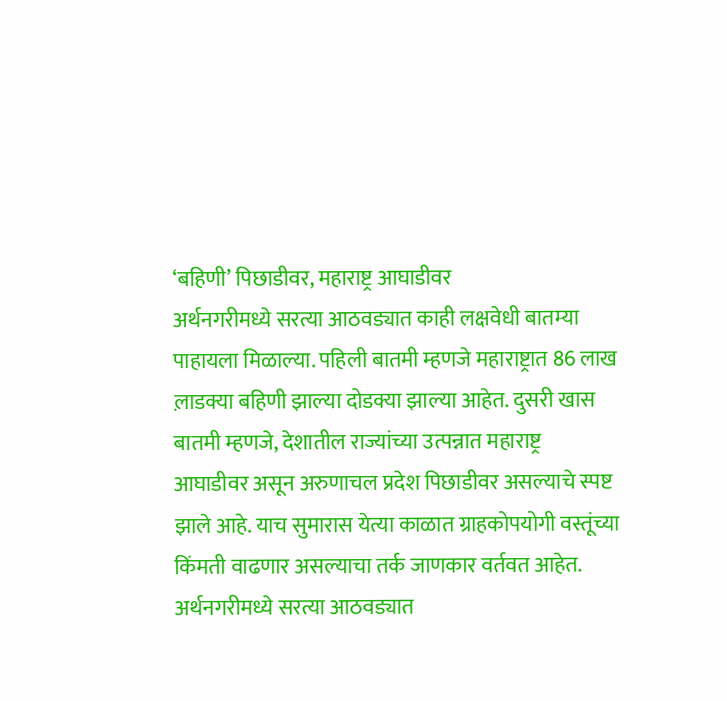‘बहिणी’ पिछाडीवर, महाराष्ट्र आघाडीवर
अर्थनगरीमध्ये सरत्या आठवड्यात काही लक्षवेधी बातम्या पाहायला मिळाल्या. पहिली बातमी म्हणजे महाराष्ट्रात 86 लाख ल़ाडक्या बहिणी झाल्या दोडक्या झाल्या आहेत. दुसरी खास बातमी म्हणजे, देशातील राज्यांच्या उत्पन्नात महाराष्ट्र आघाडीवर असून अरुणाचल प्रदेश पिछाडीवर असल्याचे स्पष्ट झाले आहे. याच सुमारास येत्या काळात ग्राहकोपयोगी वस्तूंच्या किंमती वाढणार असल्याचा तर्क जाणकार वर्तवत आहेत.
अर्थनगरीमध्ये सरत्या आठवड्यात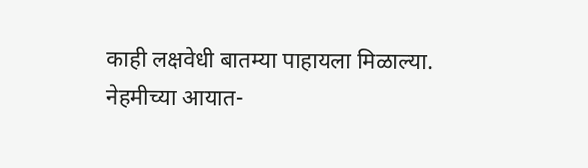काही लक्षवेधी बातम्या पाहायला मिळाल्या. नेहमीच्या आयात-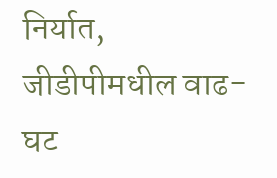निर्यात, जीडीपीमधील वाढ-घट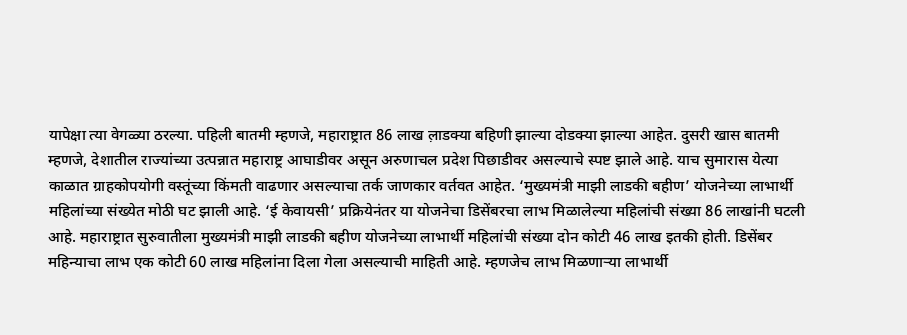यापेक्षा त्या वेगळ्या ठरल्या. पहिली बातमी म्हणजे, महाराष्ट्रात 86 लाख ल़ाडक्या बहिणी झाल्या दोडक्या झाल्या आहेत. दुसरी खास बातमी म्हणजे, देशातील राज्यांच्या उत्पन्नात महाराष्ट्र आघाडीवर असून अरुणाचल प्रदेश पिछाडीवर असल्याचे स्पष्ट झाले आहे. याच सुमारास येत्या काळात ग्राहकोपयोगी वस्तूंच्या किंमती वाढणार असल्याचा तर्क जाणकार वर्तवत आहेत. ‘मुख्यमंत्री माझी लाडकी बहीण’ योजनेच्या लाभार्थी महिलांच्या संख्येत मोठी घट झाली आहे. ‘ई केवायसी’ प्रक्रियेनंतर या योजनेचा डिसेंबरचा लाभ मिळालेल्या महिलांची संख्या 86 लाखांनी घटली आहे. महाराष्ट्रात सुरुवातीला मुख्यमंत्री माझी लाडकी बहीण योजनेच्या लाभार्थी महिलांची संख्या दोन कोटी 46 लाख इतकी होती. डिसेंबर महिन्याचा लाभ एक कोटी 60 लाख महिलांना दिला गेला असल्याची माहिती आहे. म्हणजेच लाभ मिळणाऱ्या लाभार्थी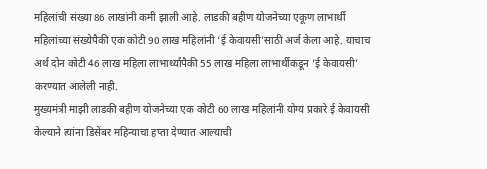महिलांची संख्या 86 लाखांनी कमी झाली आहे. लाडकी बहीण योजनेच्या एकूण लाभार्थी महिलांच्या संख्येपैकी एक कोटी 90 लाख महिलांनी ‘ई केवायसी’साठी अर्ज केला आहे. याचाच अर्थ दोन कोटी 46 लाख महिला लाभार्थ्यांपैकी 55 लाख महिला लाभार्थीकडून ‘ई केवायसी’ करण्यात आलेली नाही.
मुख्यमंत्री माझी लाडकी बहीण योजनेच्या एक कोटी 60 लाख महिलांनी योग्य प्रकारे ई केवायसी केल्याने त्यांना डिसेंबर महिन्याचा हप्ता देण्यात आल्याची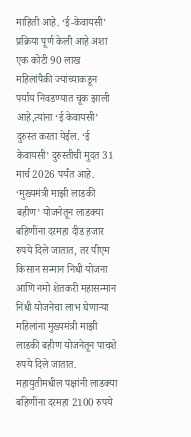माहिती आहे. ‘ई-केवायसी’ प्रक्रिया पूर्ण केली आहे अशा एक कोटी 90 लाख महिलांपैकी ज्यांच्याकडून पर्याय निवडण्यात चूक झाली आहे,त्यांना ‘ई केवायसी’ दुरुस्त करता येईल. ‘ई केवायसी’ दुरुस्तीची मुदत 31 मार्च 2026 पर्यंत आहे.
‘मुख्यमंत्री माझी लाडकी बहीण’ योजनेतून लाडक्या बहिणींना दरमहा दीड हजार रुपये दिले जातात, तर पीएम किसान सन्मान निधी योजना आणि नमो शेतकरी महासन्मान निधी योजनेचा लाभ घेणाऱ्या महिलांना मुख्यमंत्री माझी लाडकी बहीण योजनेतून पाचशे रुपये दिले जातात. महायुतीमधील पक्षांनी लाडक्या बहिणींना दरमहा 2100 रुपये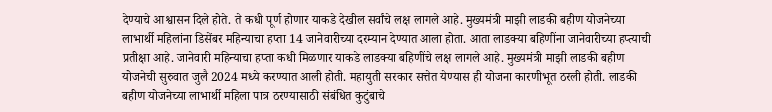देण्याचे आश्वासन दिले होते. ते कधी पूर्ण होणार याकडे देखील सर्वांचे लक्ष लागले आहे. मुख्यमंत्री माझी लाडकी बहीण योजनेच्या लाभार्थी महिलांना डिसेंबर महिन्याचा हप्ता 14 जानेवारीच्या दरम्यान देण्यात आला होता. आता लाडक्या बहिणींना जानेवारीच्या हप्त्याची प्रतीक्षा आहे. जानेवारी महिन्याचा हप्ता कधी मिळणार याकडे लाडक्या बहिणींचे लक्ष लागले आहे. मुख्यमंत्री माझी लाडकी बहीण योजनेची सुरुवात जुलै 2024 मध्ये करण्यात आली होती. महायुती सरकार सत्तेत येण्यास ही योजना कारणीभूत ठरली होती. लाडकी बहीण योजनेच्या लाभार्थी महिला पात्र ठरण्यासाठी संबंधित कुटुंबाचे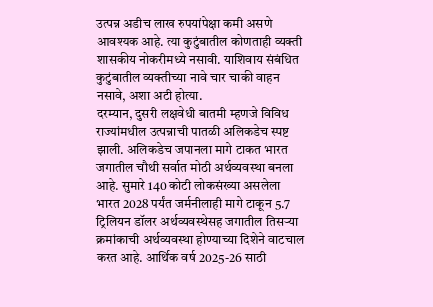उत्पन्न अडीच लाख रुपयांपेक्षा कमी असणे आवश्यक आहे. त्या कुटुंबातील कोणताही व्यक्ती शासकीय नोकरीमध्ये नसावी. याशिवाय संबंधित कुटुंबातील व्यक्तीच्या नावे चार चाकी वाहन नसावे, अशा अटी होत्या.
दरम्यान, दुसरी लक्षवेधी बातमी म्हणजे विविध राज्यांमधील उत्पन्नाची पातळी अलिकडेच स्पष्ट झाली. अलिकडेच जपानला मागे टाकत भारत जगातील चौथी सर्वात मोठी अर्थव्यवस्था बनला आहे. सुमारे 140 कोटी लोकसंख्या असलेला भारत 2028 पर्यंत जर्मनीलाही मागे टाकून 5.7 ट्रिलियन डॉलर अर्थव्यवस्थेसह जगातील तिसऱ्या क्रमांकाची अर्थव्यवस्था होण्याच्या दिशेने वाटचाल करत आहे. आर्थिक वर्ष 2025-26 साठी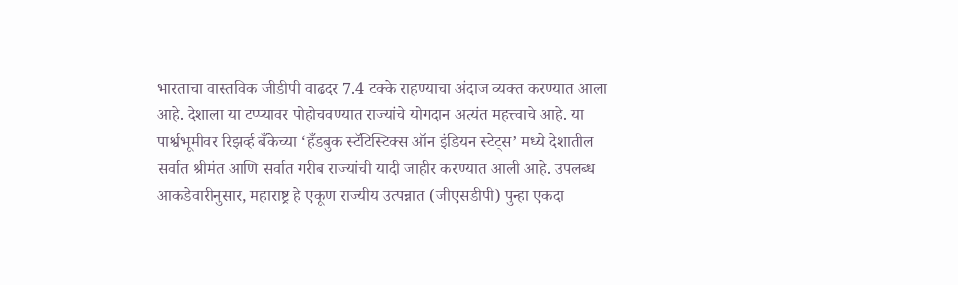भारताचा वास्तविक जीडीपी वाढदर 7.4 टक्के राहण्याचा अंदाज व्यक्त करण्यात आला आहे. देशाला या टप्प्यावर पोहोचवण्यात राज्यांचे योगदान अत्यंत महत्त्वाचे आहे. या पार्श्वभूमीवर रिझर्व्ह बँकेच्या ‘हँडबुक स्टॅटिस्टिक्स ऑन इंडियन स्टेट्स’ मध्ये देशातील सर्वात श्रीमंत आणि सर्वात गरीब राज्यांची यादी जाहीर करण्यात आली आहे. उपलब्ध आकडेवारीनुसार, महाराष्ट्र हे एकूण राज्यीय उत्पन्नात (जीएसडीपी) पुन्हा एकदा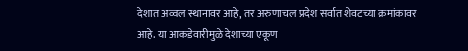देशात अव्वल स्थानावर आहे, तर अरुणाचल प्रदेश सर्वात शेवटच्या क्रमांकावर आहे. या आकडेवारीमुळे देशाच्या एकूण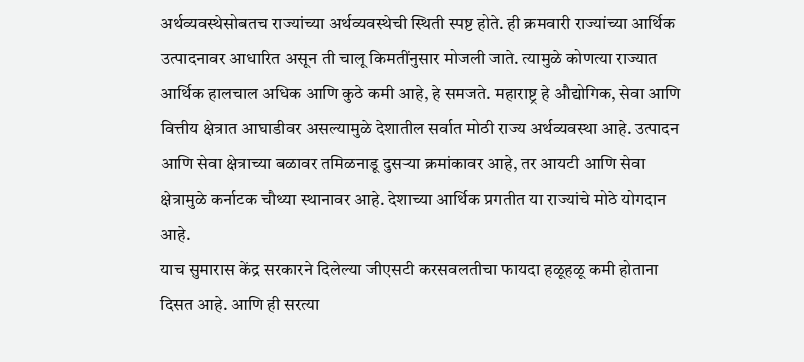अर्थव्यवस्थेसोबतच राज्यांच्या अर्थव्यवस्थेची स्थिती स्पष्ट होते. ही क्रमवारी राज्यांच्या आर्थिक उत्पादनावर आधारित असून ती चालू किमतींनुसार मोजली जाते. त्यामुळे कोणत्या राज्यात आर्थिक हालचाल अधिक आणि कुठे कमी आहे, हे समजते. महाराष्ट्र हे औद्योगिक, सेवा आणि वित्तीय क्षेत्रात आघाडीवर असल्यामुळे देशातील सर्वात मोठी राज्य अर्थव्यवस्था आहे. उत्पादन आणि सेवा क्षेत्राच्या बळावर तमिळनाडू दुसऱ्या क्रमांकावर आहे, तर आयटी आणि सेवा क्षेत्रामुळे कर्नाटक चौथ्या स्थानावर आहे. देशाच्या आर्थिक प्रगतीत या राज्यांचे मोठे योगदान आहे.
याच सुमारास केंद्र सरकारने दिलेल्या जीएसटी करसवलतीचा फायदा हळूहळू कमी होताना दिसत आहे. आणि ही सरत्या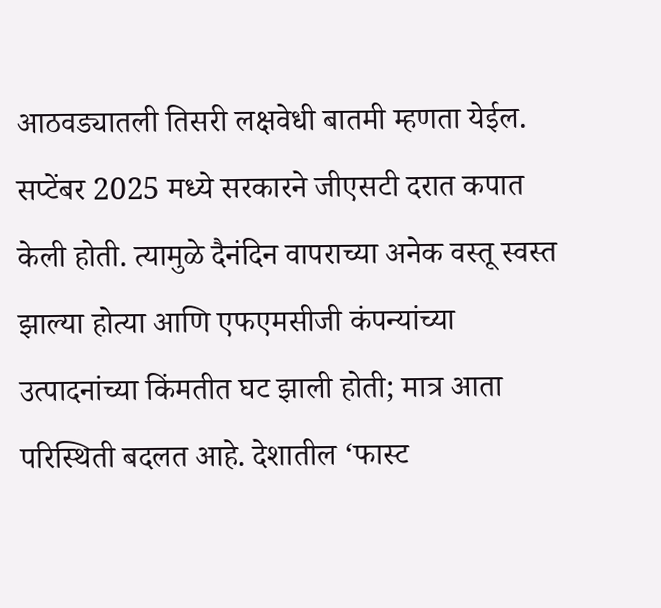आठवड्यातली तिसरी लक्षवेधी बातमी म्हणता येईल. सप्टेंबर 2025 मध्ये सरकारने जीएसटी दरात कपात केली होती. त्यामुळे दैनंदिन वापराच्या अनेक वस्तू स्वस्त झाल्या होत्या आणि एफएमसीजी कंपन्यांच्या उत्पादनांच्या किंमतीत घट झाली होती; मात्र आता परिस्थिती बदलत आहे. देशातील ‘फास्ट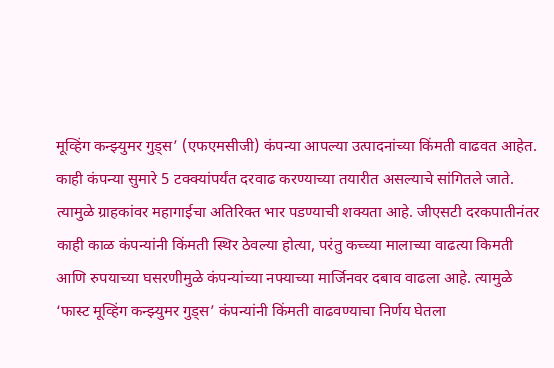मूव्हिंग कन्झ्युमर गुड्स’ (एफएमसीजी) कंपन्या आपल्या उत्पादनांच्या किंमती वाढवत आहेत. काही कंपन्या सुमारे 5 टक्क्यांपर्यंत दरवाढ करण्याच्या तयारीत असल्याचे सांगितले जाते. त्यामुळे ग्राहकांवर महागाईचा अतिरिक्त भार पडण्याची शक्यता आहे. जीएसटी दरकपातीनंतर काही काळ कंपन्यांनी किंमती स्थिर ठेवल्या होत्या, परंतु कच्च्या मालाच्या वाढत्या किमती आणि रुपयाच्या घसरणीमुळे कंपन्यांच्या नफ्याच्या मार्जिनवर दबाव वाढला आहे. त्यामुळे ‘फास्ट मूव्हिंग कन्झ्युमर गुड्स’ कंपन्यांनी किंमती वाढवण्याचा निर्णय घेतला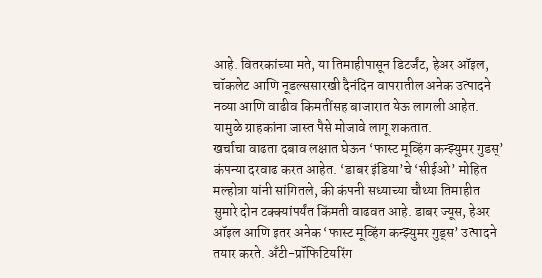आहे. वितरकांच्या मते, या तिमाहीपासून डिटर्जंट, हेअर ऑइल, चॉकलेट आणि नूडल्ससारखी दैनंदिन वापरातील अनेक उत्पादने नव्या आणि वाढीव किमतींसह बाजारात येऊ लागली आहेत. यामुळे ग्राहकांना जास्त पैसे मोजावे लागू शकतात.
खर्चाचा वाढता दबाव लक्षात घेऊन ‘फास्ट मूव्हिंग कन्झ्युमर गुडस्’ कंपन्या दरवाढ करत आहेत. ‘डाबर इंडिया’चे ‘सीईओ’ मोहित मल्होत्रा यांनी सांगितले, की कंपनी सध्याच्या चौथ्या तिमाहीत सुमारे दोन टक्क्यांपर्यंत किंमती वाढवत आहे. डाबर ज्यूस, हेअर ऑइल आणि इतर अनेक ‘फास्ट मूव्हिंग कन्झ्युमर गुड्स’ उत्पादने तयार करते. अँटी-प्रॉफिटियरिंग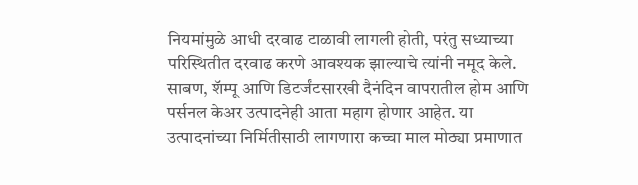नियमांमुळे आधी दरवाढ टाळावी लागली होती, परंतु सध्याच्या परिस्थितीत दरवाढ करणे आवश्यक झाल्याचे त्यांनी नमूद केले. साबण, शॅम्पू आणि डिटर्जंटसारखी दैनंदिन वापरातील होम आणि पर्सनल केअर उत्पादनेही आता महाग होणार आहेत. या उत्पादनांच्या निर्मितीसाठी लागणारा कच्चा माल मोठ्या प्रमाणात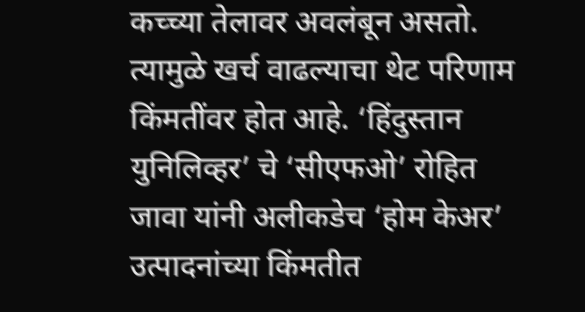कच्च्या तेलावर अवलंबून असतो. त्यामुळे खर्च वाढल्याचा थेट परिणाम किंमतींवर होत आहे. ‘हिंदुस्तान युनिलिव्हर’ चे ‘सीएफओ’ रोहित जावा यांनी अलीकडेच ‘होम केअर’ उत्पादनांच्या किंमतीत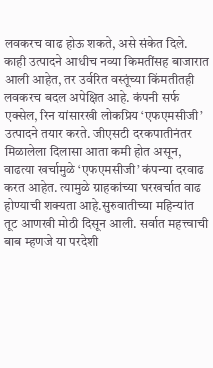लवकरच वाढ होऊ शकते, असे संकेत दिले. काही उत्पादने आधीच नव्या किमतींसह बाजारात आली आहेत, तर उर्वरित वस्तूंच्या किंमतीतही लवकरच बदल अपेक्षित आहे. कंपनी सर्फ एक्सेल, रिन यांसारखी लोकप्रिय ‘एफएमसीजी’ उत्पादने तयार करते. जीएसटी दरकपातीनंतर मिळालेला दिलासा आता कमी होत असून, वाढत्या खर्चामुळे ‘एफएमसीजी’ कंपन्या दरवाढ करत आहेत. त्यामुळे ग्राहकांच्या घरखर्चात वाढ होण्याची शक्यता आहे.सुरुवातीच्या महिन्यांत तूट आणखी मोठी दिसून आली. सर्वात महत्त्वाची बाब म्हणजे या परदेशी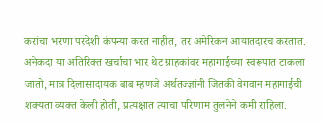करांचा भरणा परदेशी कंपन्या करत नाहीत, तर अमेरिकन आयातदारच करतात. अनेकदा या अतिरिक्त खर्चाचा भार थेट ग्राहकांवर महागाईच्या स्वरूपात टाकला जातो, मात्र दिलासादायक बाब म्हणजे अर्थतज्ज्ञांनी जितकी वेगवान महागाईची शक्यता व्यक्त केली होती, प्रत्यक्षात त्याचा परिणाम तुलनेने कमी राहिला.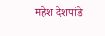महेश देशपांडे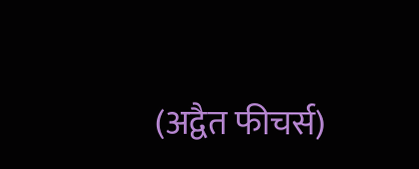(अद्वैत फीचर्स)